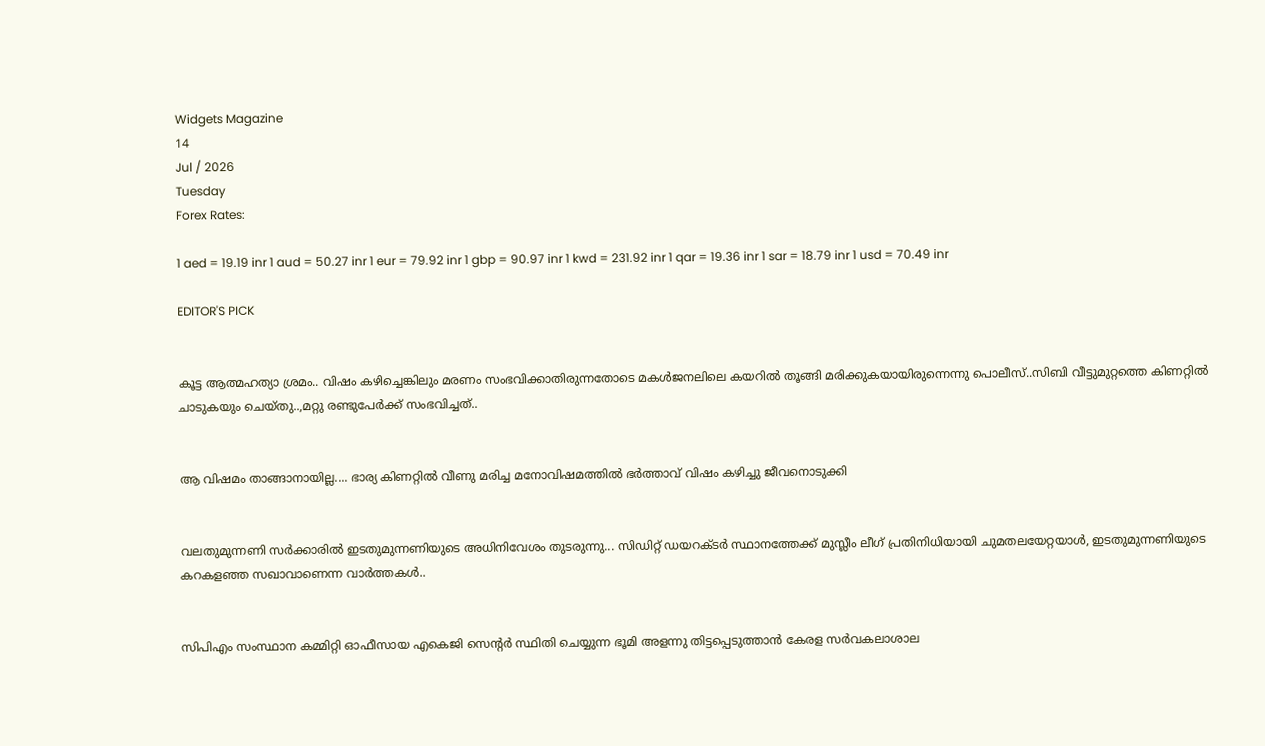Widgets Magazine
14
Jul / 2026
Tuesday
Forex Rates:

1 aed = 19.19 inr 1 aud = 50.27 inr 1 eur = 79.92 inr 1 gbp = 90.97 inr 1 kwd = 231.92 inr 1 qar = 19.36 inr 1 sar = 18.79 inr 1 usd = 70.49 inr

EDITOR'S PICK


കൂട്ട ആത്മഹത്യാ ശ്രമം.. വിഷം കഴിച്ചെങ്കിലും മരണം സംഭവിക്കാതിരുന്നതോടെ മകൾജനലിലെ കയറിൽ തൂങ്ങി മരിക്കുകയായിരുന്നെന്നു പൊലീസ്..സിബി വീട്ടുമുറ്റത്തെ കിണറ്റിൽ ചാടുകയും ചെയ്തു..,മറ്റു രണ്ടുപേർക്ക് സംഭവിച്ചത്..


ആ വിഷമം താങ്ങാനായില്ല.... ഭാര്യ കിണറ്റിൽ വീണു മരിച്ച മനോവിഷമത്തിൽ ഭർത്താവ് വിഷം കഴിച്ചു ജീവനൊടുക്കി


വലതുമുന്നണി സർക്കാരിൽ ഇടതുമുന്നണിയുടെ അധിനിവേശം തുടരുന്നു... സിഡിറ്റ് ഡയറക്ടർ സ്ഥാനത്തേക്ക് മുസ്ലീം ലീഗ് പ്രതിനിധിയായി ചുമതലയേറ്റയാൾ, ഇടതുമുന്നണിയുടെ കറകളഞ്ഞ സഖാവാണെന്ന വാർത്തകൾ..


സിപിഎം സംസ്ഥാന കമ്മിറ്റി ഓഫീസായ എകെജി സെന്റർ സ്ഥിതി ചെയ്യുന്ന ഭൂമി അളന്നു തിട്ടപ്പെടുത്താൻ കേരള സര്‍വകലാശാല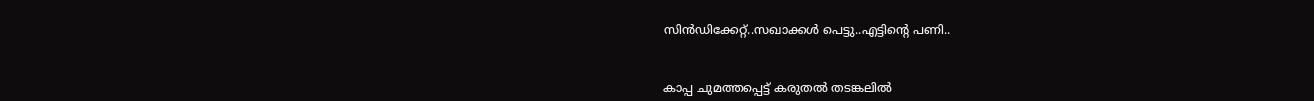സിന്‍ഡിക്കേറ്റ്..സഖാക്കൾ പെട്ടു..എട്ടിന്റെ പണി..


കാപ്പ ചുമത്തപ്പെട്ട് കരുതൽ തടങ്കലിൽ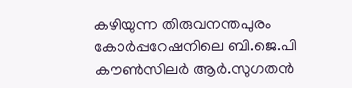കഴിയുന്ന തിരുവനന്തപുരം കോർപ്പറേഷനിലെ ബി.ജെ.പി കൗൺസിലർ ആർ.സുഗതൻ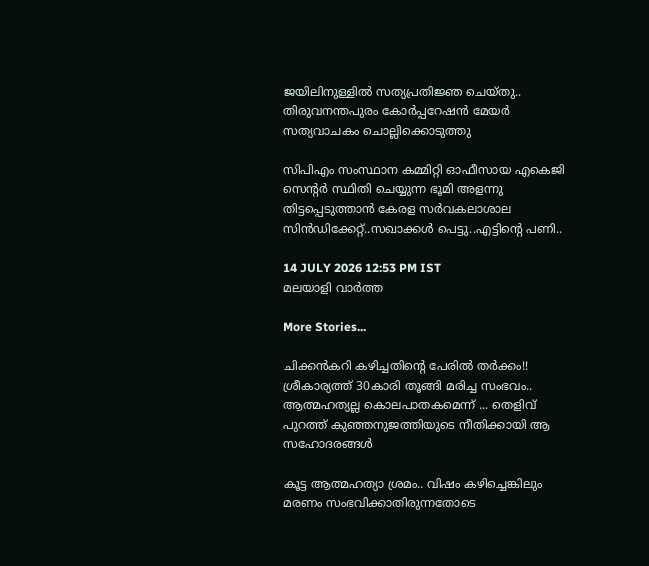ജയിലിനുള്ളിൽ സത്യപ്രതിജ്ഞ ചെയ്തു.. തിരുവനന്തപുരം കോർപ്പറേഷൻ മേയർ സത്യവാചകം ചൊല്ലിക്കൊടുത്തു

സിപിഎം സംസ്ഥാന കമ്മിറ്റി ഓഫീസായ എകെജി സെന്റർ സ്ഥിതി ചെയ്യുന്ന ഭൂമി അളന്നു തിട്ടപ്പെടുത്താൻ കേരള സര്‍വകലാശാല സിന്‍ഡിക്കേറ്റ്..സഖാക്കൾ പെട്ടു..എട്ടിന്റെ പണി..

14 JULY 2026 12:53 PM IST
മലയാളി വാര്‍ത്ത

More Stories...

ചിക്കൻകറി കഴിച്ചതിന്റെ പേരിൽ തർക്കം!! ശ്രീകാര്യത്ത് 30കാരി തൂങ്ങി മരിച്ച സംഭവം.. ആത്മഹത്യല്ല കൊലപാതകമെന്ന് ... തെളിവ് പുറത്ത് കുഞ്ഞനുജത്തിയുടെ നീതിക്കായി ആ സഹോദരങ്ങൾ

കൂട്ട ആത്മഹത്യാ ശ്രമം.. വിഷം കഴിച്ചെങ്കിലും മരണം സംഭവിക്കാതിരുന്നതോടെ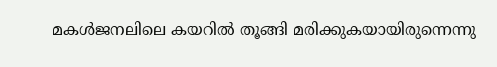മകൾജനലിലെ കയറിൽ തൂങ്ങി മരിക്കുകയായിരുന്നെന്നു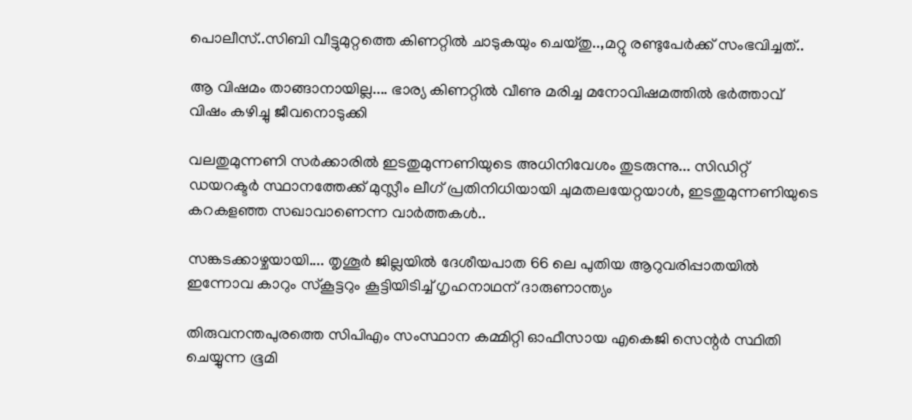പൊലീസ്..സിബി വീട്ടുമുറ്റത്തെ കിണറ്റിൽ ചാടുകയും ചെയ്തു..,മറ്റു രണ്ടുപേർക്ക് സംഭവിച്ചത്..

ആ വിഷമം താങ്ങാനായില്ല.... ഭാര്യ കിണറ്റിൽ വീണു മരിച്ച മനോവിഷമത്തിൽ ഭർത്താവ് വിഷം കഴിച്ചു ജീവനൊടുക്കി

വലതുമുന്നണി സർക്കാരിൽ ഇടതുമുന്നണിയുടെ അധിനിവേശം തുടരുന്നു... സിഡിറ്റ് ഡയറക്ടർ സ്ഥാനത്തേക്ക് മുസ്ലീം ലീഗ് പ്രതിനിധിയായി ചുമതലയേറ്റയാൾ, ഇടതുമുന്നണിയുടെ കറകളഞ്ഞ സഖാവാണെന്ന വാർത്തകൾ..

സങ്കടക്കാഴ്ചയായി.... തൃശൂർ ജില്ലയിൽ ദേശീയപാത 66 ലെ പുതിയ ആറുവരിപ്പാതയിൽ ഇന്നോവ കാറും സ്കൂട്ടറും കൂട്ടിയിടിച്ച് ഗൃഹനാഥന് ദാരുണാന്ത്യം

തിരുവനന്തപുരത്തെ സിപിഎം സംസ്ഥാന കമ്മിറ്റി ഓഫീസായ എകെജി സെന്റർ സ്ഥിതി ചെയ്യുന്ന ഭൂമി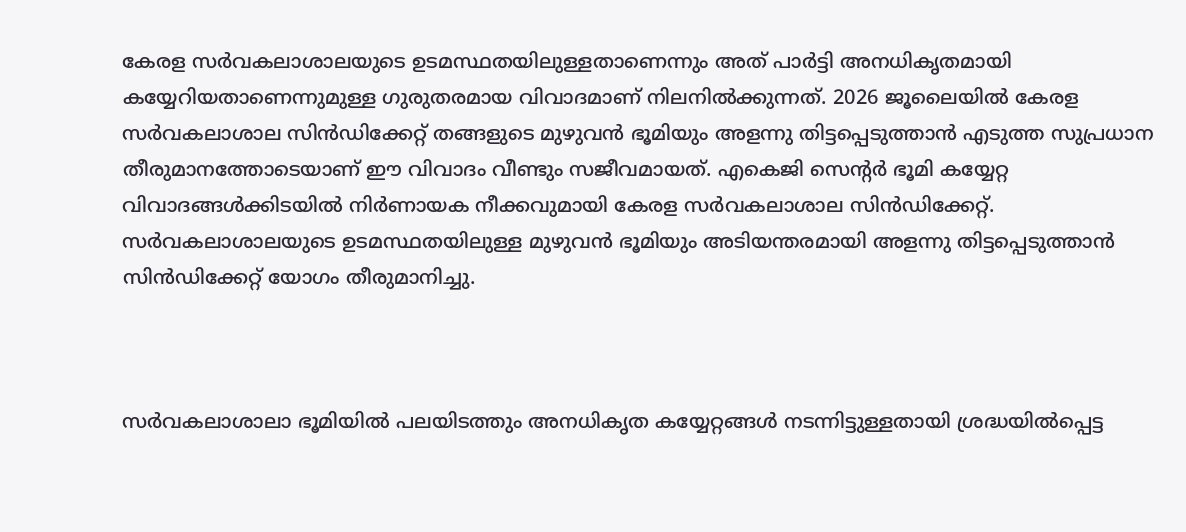കേരള സർവകലാശാലയുടെ ഉടമസ്ഥതയിലുള്ളതാണെന്നും അത് പാർട്ടി അനധികൃതമായി കയ്യേറിയതാണെന്നുമുള്ള ഗുരുതരമായ വിവാദമാണ് നിലനിൽക്കുന്നത്. 2026 ജൂലൈയിൽ കേരള സർവകലാശാല സിൻഡിക്കേറ്റ് തങ്ങളുടെ മുഴുവൻ ഭൂമിയും അളന്നു തിട്ടപ്പെടുത്താൻ എടുത്ത സുപ്രധാന തീരുമാനത്തോടെയാണ് ഈ വിവാദം വീണ്ടും സജീവമായത്. എകെജി സെന്റര്‍ ഭൂമി കയ്യേറ്റ വിവാദങ്ങള്‍ക്കിടയില്‍ നിര്‍ണായക നീക്കവുമായി കേരള സര്‍വകലാശാല സിന്‍ഡിക്കേറ്റ്. സര്‍വകലാശാലയുടെ ഉടമസ്ഥതയിലുള്ള മുഴുവന്‍ ഭൂമിയും അടിയന്തരമായി അളന്നു തിട്ടപ്പെടുത്താന്‍ സിന്‍ഡിക്കേറ്റ് യോഗം തീരുമാനിച്ചു.



സര്‍വകലാശാലാ ഭൂമിയില്‍ പലയിടത്തും അനധികൃത കയ്യേറ്റങ്ങള്‍ നടന്നിട്ടുള്ളതായി ശ്രദ്ധയില്‍പ്പെട്ട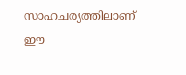സാഹചര്യത്തിലാണ് ഈ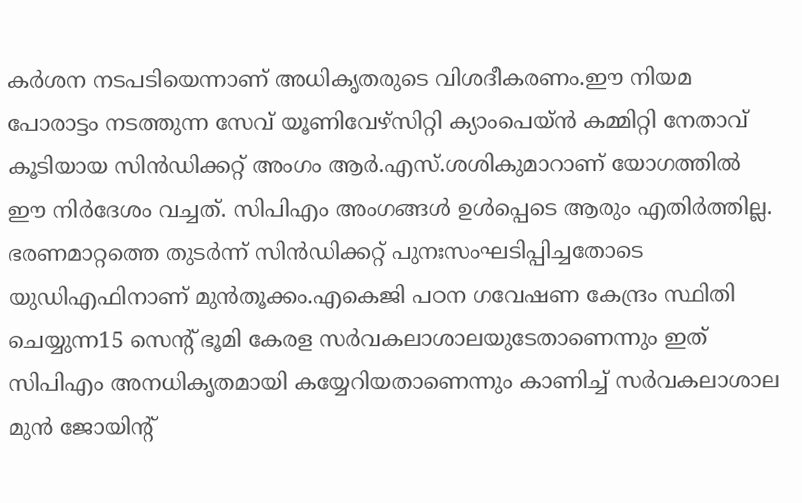കര്‍ശന നടപടിയെന്നാണ് അധികൃതരുടെ വിശദീകരണം.ഈ നിയമ പോരാട്ടം നടത്തുന്ന സേവ് യൂണിവേഴ്സിറ്റി ക്യാംപെയ്ൻ കമ്മിറ്റി നേതാവ് കൂടിയായ സിൻഡിക്കറ്റ് അംഗം ആർ.എസ്.ശശികുമാറാണ് യോഗത്തിൽ ഈ നിർദേശം വച്ചത്. സിപിഎം അംഗങ്ങൾ ഉൾപ്പെടെ ആരും എതിർത്തില്ല. ഭരണമാറ്റത്തെ തുടർന്ന് സിൻഡിക്കറ്റ് പുനഃസംഘടിപ്പിച്ചതോടെ യുഡിഎഫിനാണ് മുൻതൂക്കം.എകെജി പഠന ഗവേഷണ കേന്ദ്രം സ്ഥിതി ചെയ്യുന്ന15 സെന്റ് ഭൂമി കേരള സര്‍വകലാശാലയുടേതാണെന്നും ഇത് സിപിഎം അനധികൃതമായി കയ്യേറിയതാണെന്നും കാണിച്ച് സര്‍വകലാശാല മുന്‍ ജോയിന്റ്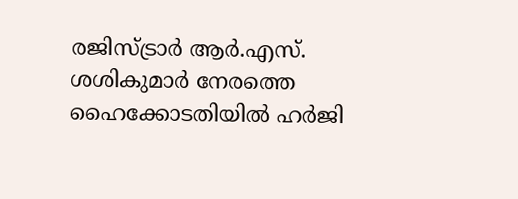രജിസ്ട്രാര്‍ ആര്‍.എസ്. ശശികുമാര്‍ നേരത്തെ ഹൈക്കോടതിയില്‍ ഹര്‍ജി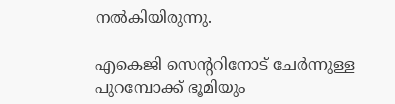നല്‍കിയിരുന്നു.

എകെജി സെന്ററിനോട് ചേര്‍ന്നുള്ള പുറമ്പോക്ക് ഭൂമിയും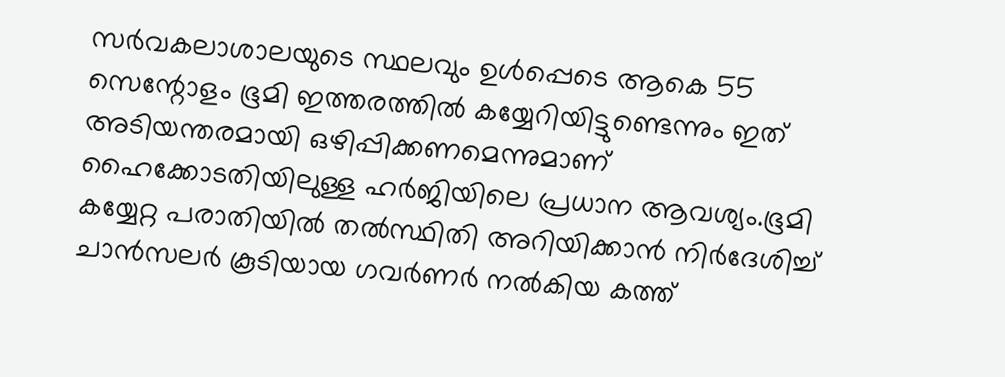സര്‍വകലാശാലയുടെ സ്ഥലവും ഉള്‍പ്പെടെ ആകെ 55 സെന്റോളം ഭൂമി ഇത്തരത്തില്‍ കയ്യേറിയിട്ടുണ്ടെന്നും ഇത് അടിയന്തരമായി ഒഴിപ്പിക്കണമെന്നുമാണ് ഹൈക്കോടതിയിലുള്ള ഹര്‍ജിയിലെ പ്രധാന ആവശ്യം.ഭൂമി കയ്യേറ്റ പരാതിയിൽ തൽസ്ഥിതി അറിയിക്കാൻ നിർദേശിച്ച് ചാൻസലർ കൂടിയായ ഗവർണർ നൽകിയ കത്ത്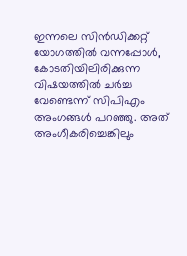ഇന്നലെ സിൻഡിക്കറ്റ് യോഗത്തിൽ വന്നപ്പോൾ, കോടതിയിലിരിക്കുന്ന വിഷയത്തിൽ ചർച്ച വേണ്ടെന്ന് സിപിഎം അംഗങ്ങൾ പറഞ്ഞു. അത് അംഗീകരിച്ചെങ്കിലും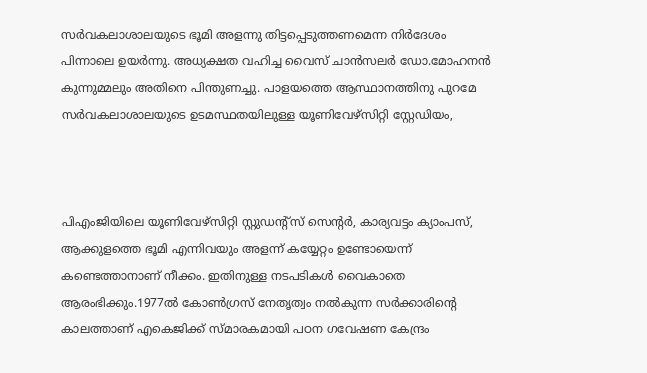സർവകലാശാലയുടെ ഭൂമി അളന്നു തിട്ടപ്പെടുത്തണമെന്ന നിർദേശം പിന്നാലെ ഉയർന്നു. അധ്യക്ഷത വഹിച്ച വൈസ് ചാൻസലർ ഡോ.മോഹനൻ കുന്നുമ്മലും അതിനെ പിന്തുണച്ചു. പാളയത്തെ ആസ്ഥാനത്തിനു പുറമേ സർവകലാശാലയുടെ ഉടമസ്ഥതയിലുള്ള യൂണിവേഴ്സിറ്റി സ്റ്റേഡിയം,



പിഎംജിയിലെ യൂണിവേഴ്സിറ്റി സ്റ്റുഡന്റ്സ് സെന്റർ, കാര്യവട്ടം ക്യാംപസ്, ആക്കുളത്തെ ഭൂമി എന്നിവയും അളന്ന് കയ്യേറ്റം ഉണ്ടോയെന്ന് കണ്ടെത്താനാണ് നീക്കം. ഇതിനുള്ള നടപടികൾ വൈകാതെ ആരംഭിക്കും.1977ൽ കോൺഗ്രസ് നേതൃത്വം നൽകുന്ന സർക്കാരിന്റെ കാലത്താണ് എകെജിക്ക് സ്മാരകമായി പഠന ഗവേഷണ കേന്ദ്രം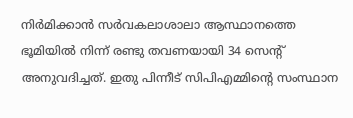നിർമിക്കാൻ സർവകലാശാലാ ആസ്ഥാനത്തെ ഭൂമിയിൽ നിന്ന് രണ്ടു തവണയായി 34 സെന്റ് അനുവദിച്ചത്. ഇതു പിന്നീട് സിപിഎമ്മിന്റെ സംസ്ഥാന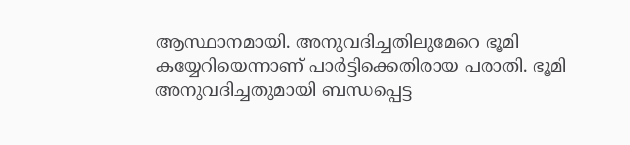ആസ്ഥാനമായി. അനുവദിച്ചതിലുമേറെ ഭൂമി കയ്യേറിയെന്നാണ് പാർട്ടിക്കെതിരായ പരാതി. ഭൂമി അനുവദിച്ചതുമായി ബന്ധപ്പെട്ട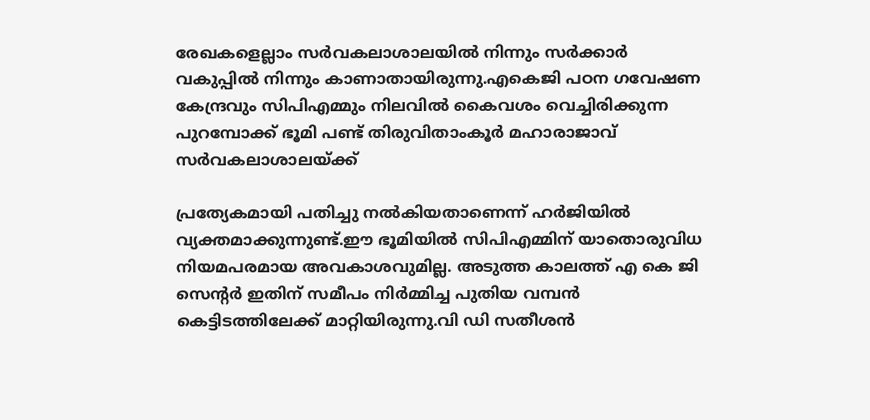രേഖകളെല്ലാം സർവകലാശാലയിൽ നിന്നും സർക്കാർ വകുപ്പിൽ നിന്നും കാണാതായിരുന്നു.എകെജി പഠന ഗവേഷണ കേന്ദ്രവും സിപിഎമ്മും നിലവില്‍ കൈവശം വെച്ചിരിക്കുന്ന പുറമ്പോക്ക് ഭൂമി പണ്ട് തിരുവിതാംകൂര്‍ മഹാരാജാവ് സര്‍വകലാശാലയ്ക്ക്

പ്രത്യേകമായി പതിച്ചു നല്‍കിയതാണെന്ന് ഹര്‍ജിയില്‍ വ്യക്തമാക്കുന്നുണ്ട്.ഈ ഭൂമിയില്‍ സിപിഎമ്മിന് യാതൊരുവിധ നിയമപരമായ അവകാശവുമില്ല. അടുത്ത കാലത്ത് എ കെ ജി സെന്റര്‍ ഇതിന് സമീപം നിര്‍മ്മിച്ച പുതിയ വമ്പന്‍ കെട്ടിടത്തിലേക്ക് മാറ്റിയിരുന്നു.വി ഡി സതീശന്‍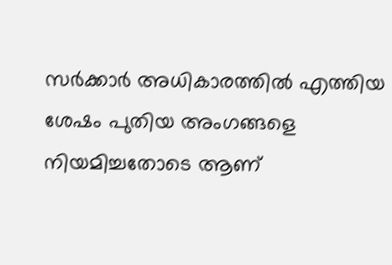സര്‍ക്കാര്‍ അധികാരത്തില്‍ എത്തിയ ശേഷം പുതിയ അംഗങ്ങളെ നിയമിച്ചതോടെ ആണ്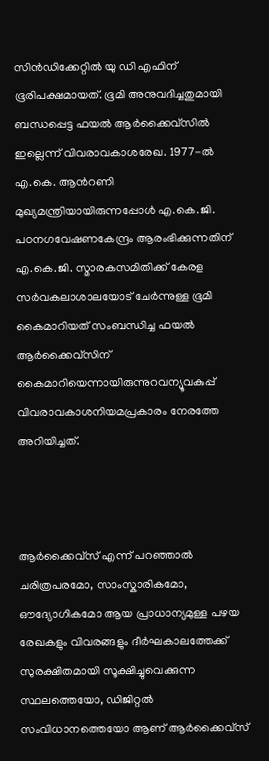സിന്‍ഡിക്കേറ്റില്‍ യു ഡി എഫിന് ഭൂരിപക്ഷമായത്. ഭൂമി അനുവദിച്ചതുമായി ബന്ധപ്പെട്ട ഫയൽ ആർക്കൈവ്‌സിൽ ഇല്ലെന്ന് വിവരാവകാശരേഖ. 1977-ൽ എ.കെ. ആൻറണി മുഖ്യമന്ത്രിയായിരുന്നപ്പോൾ എ.കെ.ജി. പഠനഗവേഷണകേന്ദ്രം ആരംഭിക്കുന്നതിന് എ.കെ.ജി. സ്മാരകസമിതിക്ക് കേരള സർവകലാശാലയോട് ചേർന്നുള്ള ഭൂമി കൈമാറിയത് സംബന്ധിച്ച ഫയൽ ആർക്കൈവ്‌സിന് കൈമാറിയെന്നായിരുന്നുറവന്യൂവകുപ്പ് വിവരാവകാശനിയമപ്രകാരം നേരത്തേ അറിയിച്ചത്.



ആർക്കൈവ്‌സ് എന്ന് പറഞ്ഞാൽ ചരിത്രപരമോ, സാംസ്കാരികമോ, ഔദ്യോഗികമോ ആയ പ്രാധാന്യമുള്ള പഴയ രേഖകളും വിവരങ്ങളും ദീർഘകാലത്തേക്ക് സുരക്ഷിതമായി സൂക്ഷിച്ചുവെക്കുന്ന സ്ഥലത്തെയോ, ഡിജിറ്റൽ സംവിധാനത്തെയോ ആണ് ആർക്കൈവ്സ്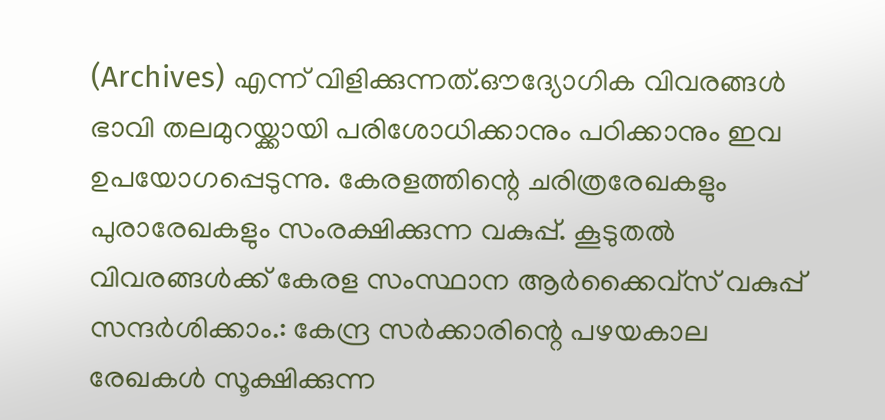(Archives) എന്ന് വിളിക്കുന്നത്.ഔദ്യോഗിക വിവരങ്ങൾ ഭാവി തലമുറയ്ക്കായി പരിശോധിക്കാനും പഠിക്കാനും ഇവ ഉപയോഗപ്പെടുന്നു. കേരളത്തിന്റെ ചരിത്രരേഖകളും പുരാരേഖകളും സംരക്ഷിക്കുന്ന വകുപ്പ്. കൂടുതൽ വിവരങ്ങൾക്ക് കേരള സംസ്ഥാന ആർക്കൈവ്സ് വകുപ്പ് സന്ദർശിക്കാം.: കേന്ദ്ര സർക്കാരിന്റെ പഴയകാല രേഖകൾ സൂക്ഷിക്കുന്ന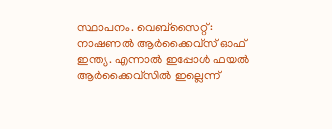സ്ഥാപനം. വെബ്സൈറ്റ്: നാഷണൽ ആർക്കൈവ്സ് ഓഫ് ഇന്ത്യ. എന്നാൽ ഇപ്പോൾ ഫയൽ ആർക്കൈവ്‌സിൽ ഇല്ലെന്ന്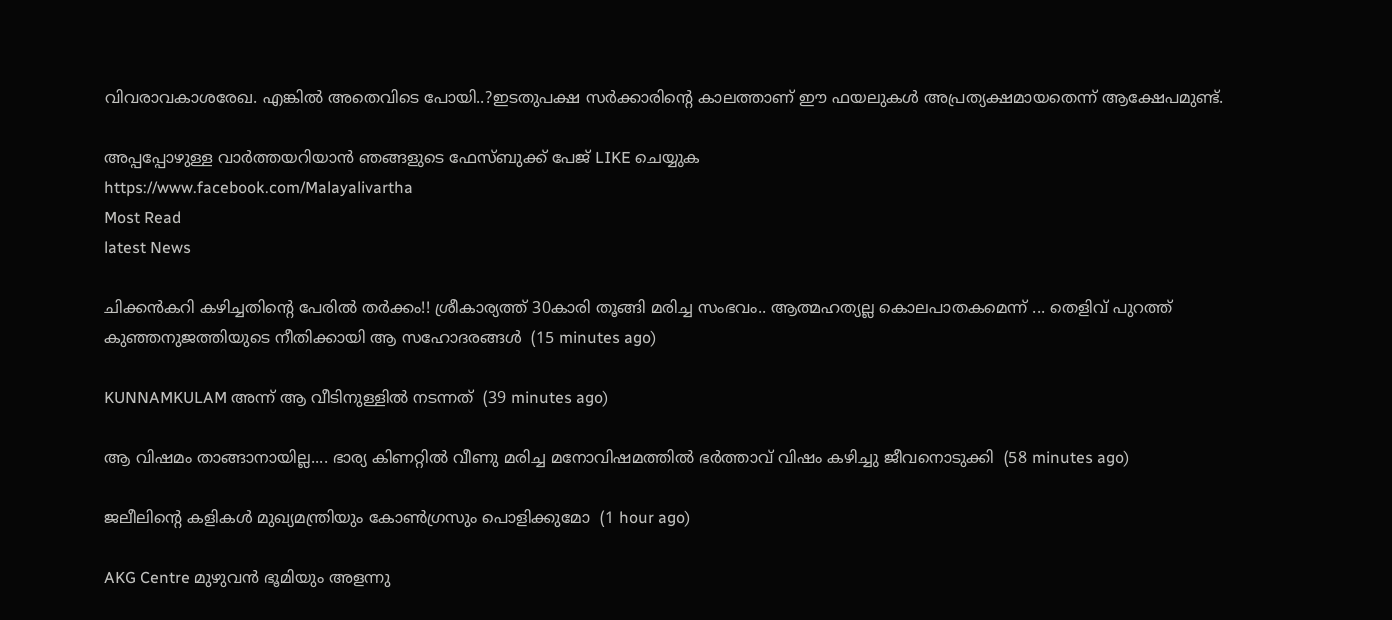വിവരാവകാശരേഖ. എങ്കിൽ അതെവിടെ പോയി..?ഇടതുപക്ഷ സർക്കാരിന്റെ കാലത്താണ് ഈ ഫയലുകൾ അപ്രത്യക്ഷമായതെന്ന് ആക്ഷേപമുണ്ട്.

അപ്പപ്പോഴുള്ള വാര്‍ത്തയറിയാന്‍ ഞങ്ങളുടെ ഫേസ്‌ബുക്ക്‌ പേജ് LIKE ചെയ്യുക
https://www.facebook.com/Malayalivartha
Most Read
latest News

ചിക്കൻകറി കഴിച്ചതിന്റെ പേരിൽ തർക്കം!! ശ്രീകാര്യത്ത് 30കാരി തൂങ്ങി മരിച്ച സംഭവം.. ആത്മഹത്യല്ല കൊലപാതകമെന്ന് ... തെളിവ് പുറത്ത് കുഞ്ഞനുജത്തിയുടെ നീതിക്കായി ആ സഹോദരങ്ങൾ  (15 minutes ago)

KUNNAMKULAM അന്ന് ആ വീടിനുള്ളിൽ നടന്നത്  (39 minutes ago)

ആ വിഷമം താങ്ങാനായില്ല.... ഭാര്യ കിണറ്റിൽ വീണു മരിച്ച മനോവിഷമത്തിൽ ഭർത്താവ് വിഷം കഴിച്ചു ജീവനൊടുക്കി  (58 minutes ago)

ജലീലിന്റെ കളികൾ മുഖ്യമന്ത്രിയും കോൺഗ്രസും പൊളിക്കുമോ  (1 hour ago)

AKG Centre മുഴുവൻ ഭൂമിയും അളന്നു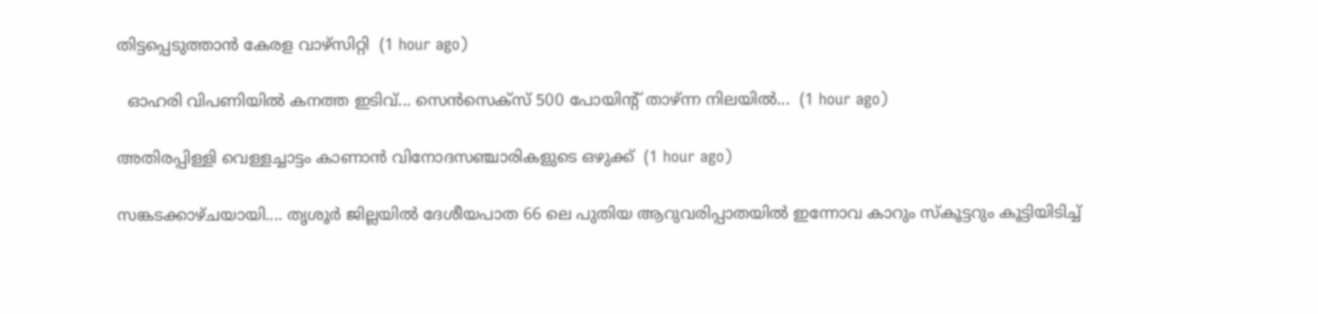തിട്ടപ്പെടുത്താൻ കേരള വാഴ്സിറ്റി  (1 hour ago)

  ഓഹരി വിപണിയില്‍ കനത്ത ഇടിവ്... സെന്‍സെക്‌സ് 500 പോയിന്റ് താഴ്ന്ന നിലയിൽ...  (1 hour ago)

അതിരപ്പിള്ളി വെള്ളച്ചാട്ടം കാണാൻ വിനോദസഞ്ചാരികളുടെ ഒഴുക്ക്  (1 hour ago)

സങ്കടക്കാഴ്ചയായി.... തൃശൂർ ജില്ലയിൽ ദേശീയപാത 66 ലെ പുതിയ ആറുവരിപ്പാതയിൽ ഇന്നോവ കാറും സ്കൂട്ടറും കൂട്ടിയിടിച്ച്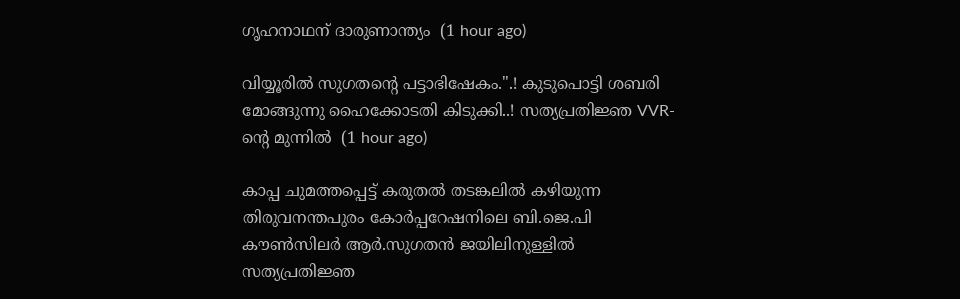ഗൃഹനാഥന് ദാരുണാന്ത്യം  (1 hour ago)

വിയ്യൂരിൽ സുഗതന്റെ പട്ടാഭിഷേകം.".! കുടുപൊട്ടി ശബരി മോങ്ങുന്നു ഹൈക്കോടതി കിടുക്കി..! സത്യപ്രതിജ്ഞ VVR-ന്റെ മുന്നിൽ  (1 hour ago)

കാപ്പ ചുമത്തപ്പെട്ട് കരുതൽ തടങ്കലിൽ കഴിയുന്ന തിരുവനന്തപുരം കോർപ്പറേഷനിലെ ബി.ജെ.പി കൗൺസിലർ ആർ.സുഗതൻ ജയിലിനുള്ളിൽ സത്യപ്രതിജ്ഞ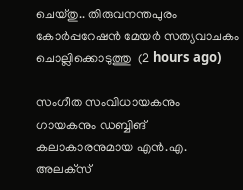ചെയ്തു.. തിരുവനന്തപുരം കോർപ്പറേഷൻ മേയർ സത്യവാചകം ചൊല്ലിക്കൊടുത്തു  (2 hours ago)

സംഗീത സംവിധായകനും ഗായകനും ഡബ്ബിങ് കലാകാരനുമായ എൻ.എ. അലക്‌സ്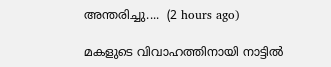അന്തരിച്ചു....  (2 hours ago)

മകളുടെ വിവാഹത്തിനായി നാട്ടിൽ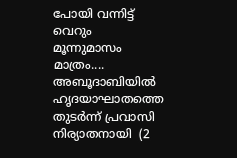പോയി വന്നിട്ട് വെറും മൂന്നുമാസം മാത്രം.... അബൂദാബിയിൽ ഹൃദയാഘാതത്തെ തുടർന്ന് പ്രവാസി നിര്യാതനായി  (2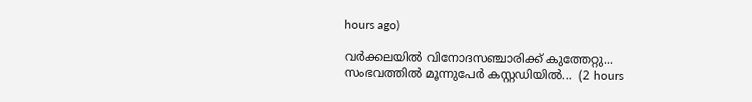hours ago)

വർക്കലയിൽ വിനോദസഞ്ചാരിക്ക് കുത്തേറ്റു... സംഭവത്തിൽ മൂന്നുപേർ കസ്റ്റഡിയിൽ...  (2 hours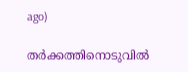ago)

തർക്കത്തിനൊടുവിൽ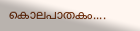കൊലപാതകം....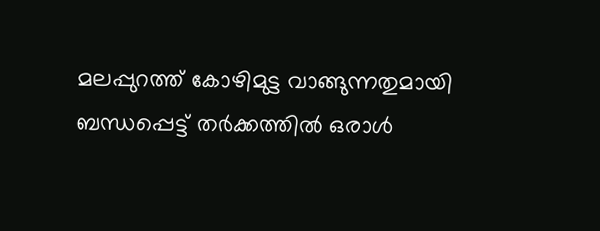മലപ്പുറത്ത് കോഴിമുട്ട വാങ്ങുന്നതുമായി ബന്ധപ്പെട്ട് തർക്കത്തിൽ ഒരാൾ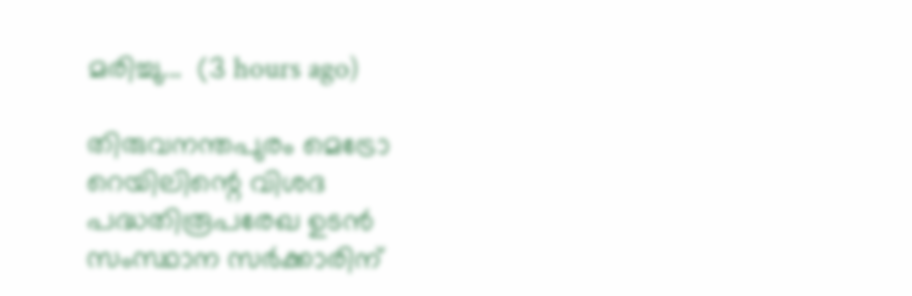മരിച്ചു...  (3 hours ago)

തിരുവനന്തപുരം മെട്രോ റെയിലിന്റെ വിശദ പദ്ധതിരൂപരേഖ ഉടൻ സംസ്ഥാന സർക്കാരിന്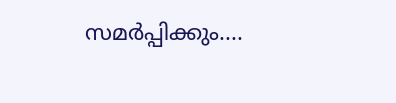സമർപ്പിക്കും....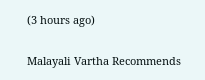(3 hours ago)

Malayali Vartha Recommends